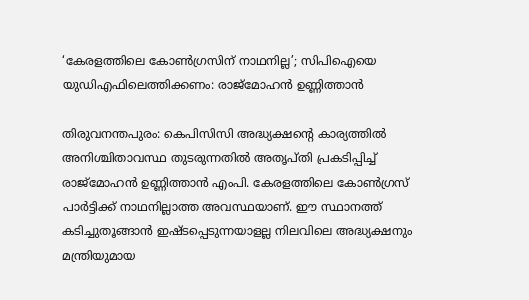‘കേരളത്തിലെ കോൺഗ്രസിന് നാഥനില്ല’; സിപിഐയെ യുഡിഎഫിലെത്തിക്കണം: രാജ്മോഹൻ ഉണ്ണിത്താൻ

തിരുവനന്തപുരം: കെപിസിസി അദ്ധ്യക്ഷന്റെ കാര്യത്തിൽ അനിശ്ചിതാവസ്ഥ തുടരുന്നതിൽ അതൃപ്തി പ്രകടിപ്പിച്ച് രാജ്മോഹൻ ഉണ്ണിത്താൻ എംപി. കേരളത്തിലെ കോൺഗ്രസ് പാർട്ടിക്ക് നാഥനില്ലാത്ത അവസ്ഥയാണ്. ഈ സ്ഥാനത്ത് കടിച്ചുതൂങ്ങാൻ ഇഷ്ടപ്പെടുന്നയാളല്ല നിലവിലെ അദ്ധ്യക്ഷനും മന്ത്രിയുമായ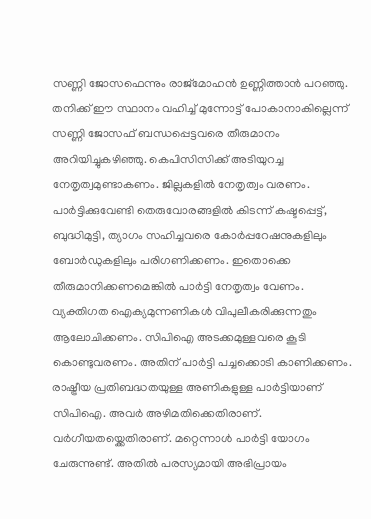സണ്ണി ജോസഫെന്നും രാജ്മോഹൻ ഉണ്ണിത്താൻ പറഞ്ഞു.
തനിക്ക് ഈ സ്ഥാനം വഹിച്ച് മുന്നോട്ട് പോകാനാകില്ലെന്ന് സണ്ണി ജോസഫ് ബന്ധപ്പെട്ടവരെ തീരുമാനം അറിയിച്ചുകഴിഞ്ഞു. കെപിസിസിക്ക് അടിയുറച്ച നേതൃത്വമുണ്ടാകണം. ജില്ലകളിൽ നേതൃത്വം വരണം. പാർട്ടിക്കുവേണ്ടി തെരുവോരങ്ങളിൽ കിടന്ന് കഷ്ടപ്പെട്ട്, ബുദ്ധിമുട്ടി, ത്യാഗം സഹിച്ചവരെ കോർപ്പറേഷനുകളിലും ബോർഡുകളിലും പരിഗണിക്കണം. ഇതൊക്കെ തീരുമാനിക്കണമെങ്കിൽ പാർട്ടി നേതൃത്വം വേണം.
വ്യക്തിഗത ഐക്യമുന്നണികൾ വിപുലീകരിക്കുന്നതും ആലോചിക്കണം. സിപിഐ അടക്കമുള്ളവരെ കൂടി കൊണ്ടുവരണം. അതിന് പാർട്ടി പച്ചക്കൊടി കാണിക്കണം. രാഷ്ട്രീയ പ്രതിബദ്ധതയുള്ള അണികളുള്ള പാർട്ടിയാണ് സിപിഐ. അവർ അഴിമതിക്കെതിരാണ്. വർഗീയതയ്ക്കെതിരാണ്. മറ്റെന്നാൾ പാർട്ടി യോഗം ചേരുന്നുണ്ട്. അതിൽ പരസ്യമായി അഭിപ്രായം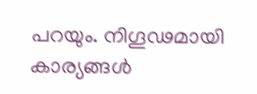പറയും. നിഗൂഢമായി കാര്യങ്ങൾ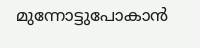മുന്നോട്ടുപോകാൻ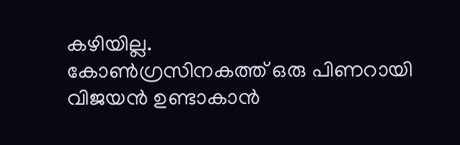കഴിയില്ല.
കോൺഗ്രസിനകത്ത് ഒരു പിണറായി വിജയൻ ഉണ്ടാകാൻ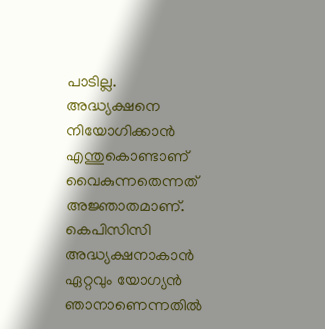പാടില്ല. അദ്ധ്യക്ഷനെ നിയോഗിക്കാൻ എന്തുകൊണ്ടാണ് വൈകുന്നതെന്നത് അജ്ഞാതമാണ്. കെപിസിസി അദ്ധ്യക്ഷനാകാൻ ഏറ്റവും യോഗ്യൻ ഞാനാണെന്നതിൽ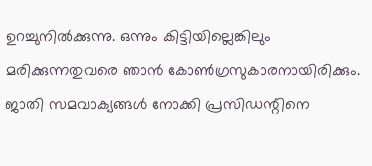ഉറച്ചുനിൽക്കുന്നു. ഒന്നും കിട്ടിയില്ലെങ്കിലും മരിക്കുന്നതുവരെ ഞാൻ കോൺഗ്രസുകാരനായിരിക്കും. ജാതി സമവാക്യങ്ങൾ നോക്കി പ്രസിഡന്റിനെ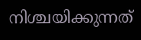നിശ്ചയിക്കുന്നത്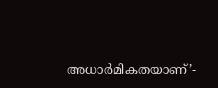അധാർമികതയാണ്’-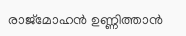രാജ്മോഹൻ ഉണ്ണിത്താൻ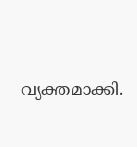വ്യക്തമാക്കി.